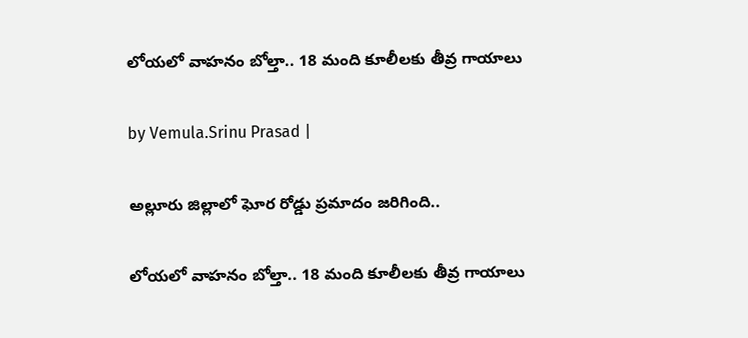లోయలో వాహనం బోల్తా.. 18 మంది కూలీలకు తీవ్ర గాయాలు

by Vemula.Srinu Prasad |

అల్లూరు జిల్లాలో ఘోర రోడ్డు ప్రమాదం జరిగింది..

లోయలో వాహనం బోల్తా.. 18 మంది కూలీలకు తీవ్ర గాయాలు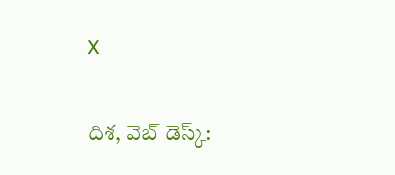X

దిశ, వెబ్ డెస్క్: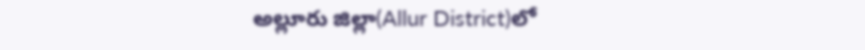అల్లూరు జిల్లా(Allur District)లో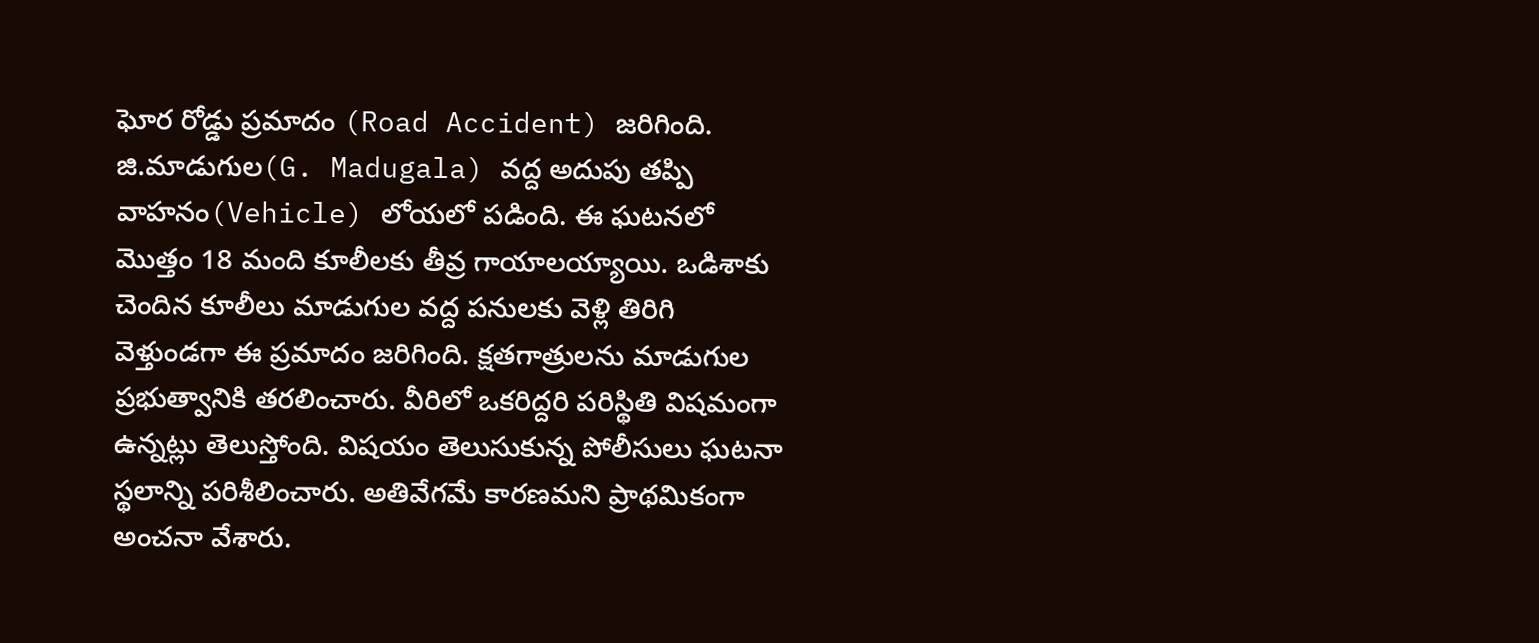ఘోర రోడ్డు ప్రమాదం (Road Accident) జరిగింది. జి.మాడుగుల(G. Madugala) వద్ద అదుపు తప్పి వాహనం(Vehicle) లోయలో పడింది. ఈ ఘటనలో మొత్తం 18 మంది కూలీలకు తీవ్ర గాయాలయ్యాయి. ఒడిశాకు చెందిన కూలీలు మాడుగుల వద్ద పనులకు వెళ్లి తిరిగి వెళ్తుండగా ఈ ప్రమాదం జరిగింది. క్షతగాత్రులను మాడుగుల ప్రభుత్వానికి తరలించారు. వీరిలో ఒకరిద్దరి పరిస్థితి విషమంగా ఉన్నట్లు తెలుస్తోంది. విషయం తెలుసుకున్న పోలీసులు ఘటనా స్థలాన్ని పరిశీలించారు. అతివేగమే కారణమని ప్రాథమికంగా అంచనా వేశారు.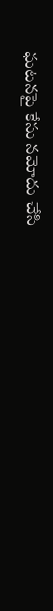ఘటనపై కేసు నమోదు చేసి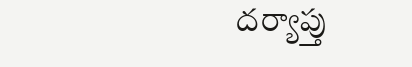దర్యాప్తు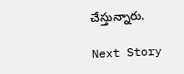చేస్తున్నారు.

Next Story